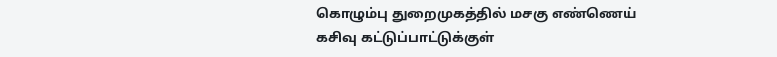கொழும்பு துறைமுகத்தில் மசகு எண்ணெய் கசிவு கட்டுப்பாட்டுக்குள்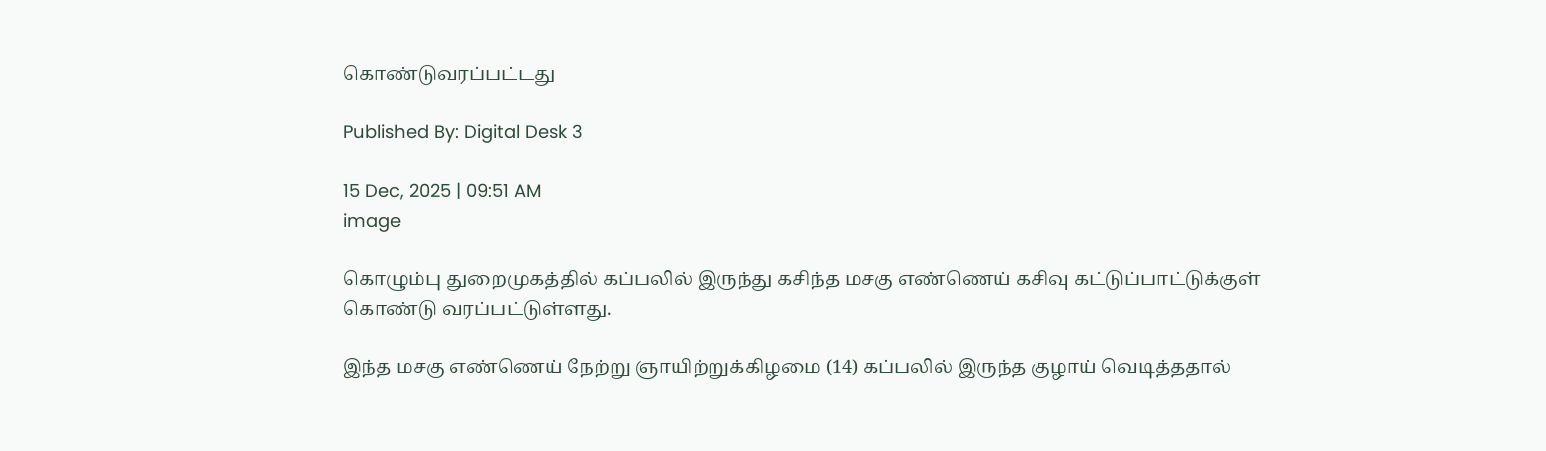கொண்டுவரப்பட்டது

Published By: Digital Desk 3

15 Dec, 2025 | 09:51 AM
image

கொழும்பு துறைமுகத்தில் கப்பலில் இருந்து கசிந்த மசகு எண்ணெய் கசிவு கட்டுப்பாட்டுக்குள் கொண்டு வரப்பட்டுள்ளது.

இந்த மசகு எண்ணெய் நேற்று ஞாயிற்றுக்கிழமை (14) கப்பலில் இருந்த குழாய் வெடித்ததால்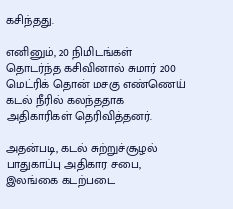கசிந்தது.

எனினும், 20 நிமிடங்கள் தொடர்ந்த கசிவினால் சுமார் 200 மெட்ரிக் தொன் மசகு எண்ணெய் கடல் நீரில் கலந்ததாக அதிகாரிகள் தெரிவித்தனர்.

அதன்படி, கடல் சுற்றுச்சூழல் பாதுகாப்பு அதிகார சபை, இலங்கை கடற்படை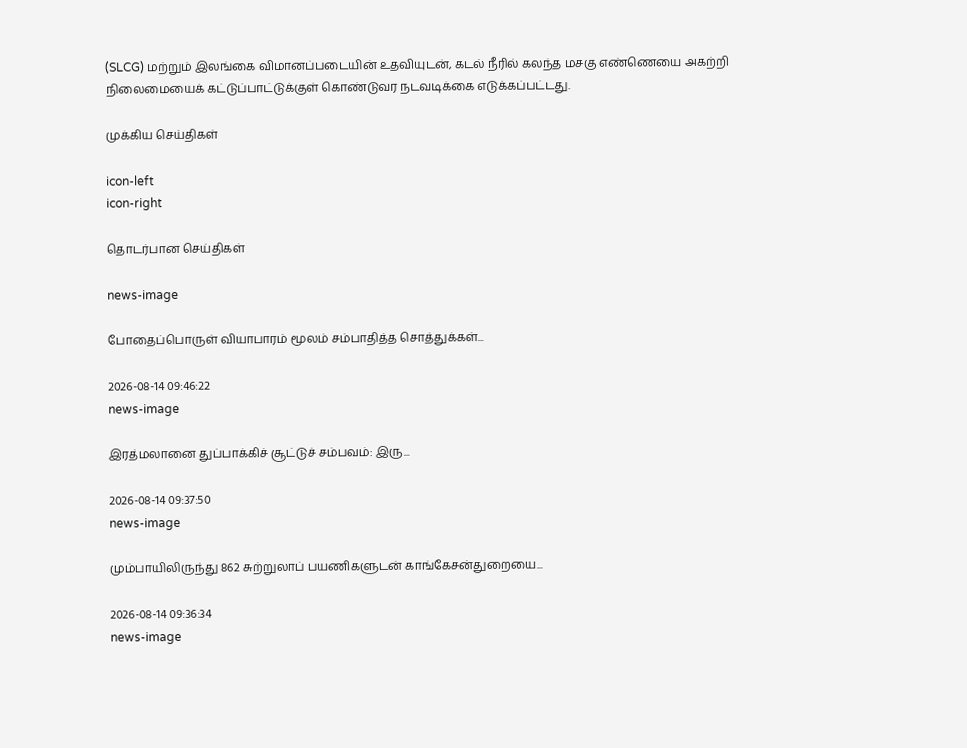(SLCG) மற்றும் இலங்கை விமானப்படையின் உதவியுடன், கடல் நீரில் கலந்த மசகு எண்ணெயை அகற்றி நிலைமையைக் கட்டுப்பாட்டுக்குள் கொண்டுவர நடவடிக்கை எடுக்கப்பட்டது.

முக்கிய செய்திகள்

icon-left
icon-right

தொடர்பான செய்திகள்

news-image

போதைப்பொருள் வியாபாரம் மூலம் சம்பாதித்த சொத்துக்கள்...

2026-08-14 09:46:22
news-image

இரத்மலானை துப்பாக்கிச் சூட்டுச் சம்பவம்: இரு...

2026-08-14 09:37:50
news-image

மும்பாயிலிருந்து 862 சுற்றுலாப் பயணிகளுடன் காங்கேசன்துறையை...

2026-08-14 09:36:34
news-image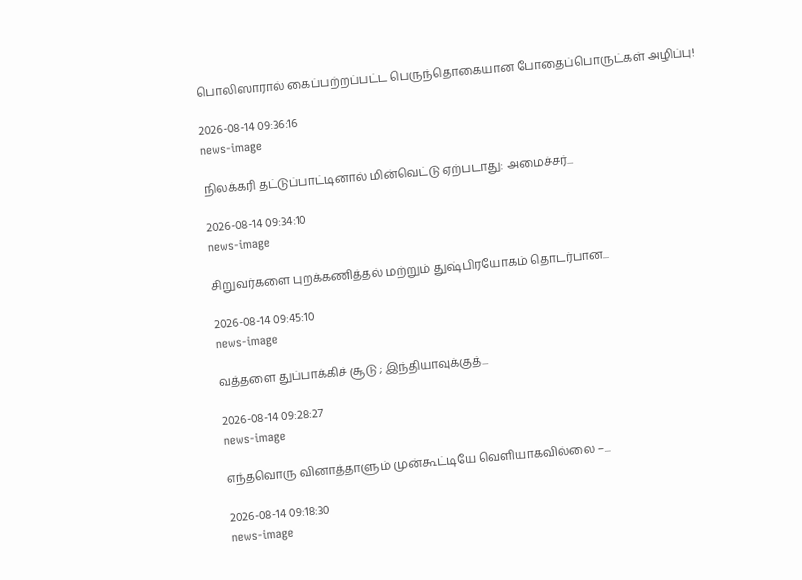பொலிஸாரால் கைப்பற்றப்பட்ட பெருந்தொகையான போதைப்பொருட்கள் அழிப்பு!

2026-08-14 09:36:16
news-image

நிலக்கரி தட்டுப்பாட்டினால் மின்வெட்டு ஏற்படாது: அமைச்சர்...

2026-08-14 09:34:10
news-image

சிறுவர்களை புறக்கணித்தல் மற்றும் துஷ்பிரயோகம் தொடர்பான...

2026-08-14 09:45:10
news-image

வத்தளை துப்பாக்கிச் சூடு ; இந்தியாவுக்குத்...

2026-08-14 09:28:27
news-image

எந்தவொரு வினாத்தாளும் முன்கூட்டியே வெளியாகவில்லை –...

2026-08-14 09:18:30
news-image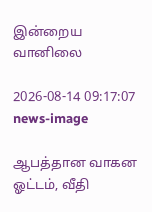இன்றைய வானிலை

2026-08-14 09:17:07
news-image

ஆபத்தான வாகன ஓட்டம், வீதி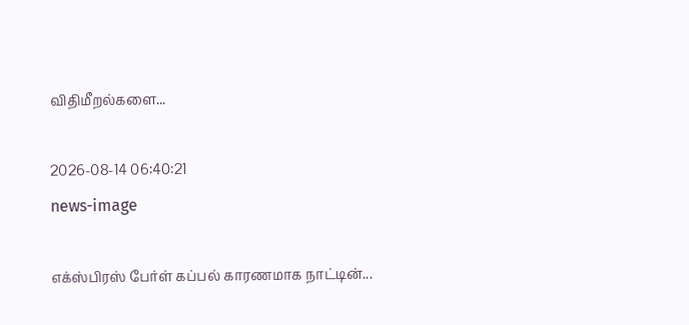விதிமீறல்களை...

2026-08-14 06:40:21
news-image

எக்ஸ்பிரஸ் பேர்ள் கப்பல் காரணமாக நாட்டின்...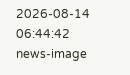2026-08-14 06:44:42
news-image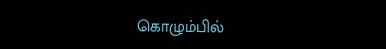கொழும்பில்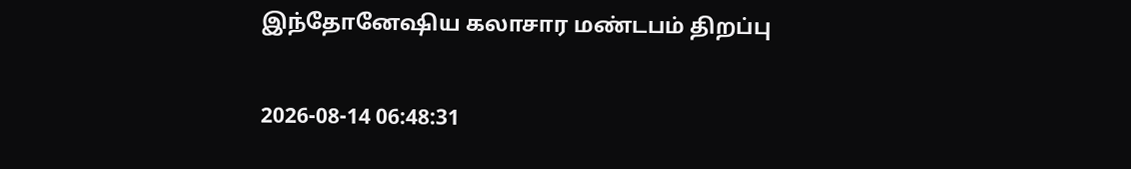இந்தோனேஷிய கலாசார மண்டபம் திறப்பு

2026-08-14 06:48:31